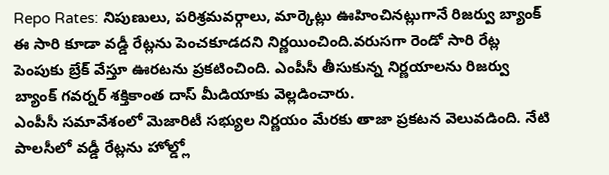Repo Rates: నిపుణులు, పరిశ్రమవర్గాలు, మార్కెట్లు ఊహించినట్లుగానే రిజర్వు బ్యాంక్ ఈ సారి కూడా వడ్డీ రేట్లను పెంచకూడదని నిర్ణయించింది.వరుసగా రెండో సారి రేట్ల పెంపుకు బ్రేక్ వేస్తూ ఊరటను ప్రకటించింది. ఎంపీసీ తీసుకున్న నిర్ణయాలను రిజర్వు బ్యాంక్ గవర్నర్ శక్తికాంత దాస్ మీడియాకు వెల్లడించారు.
ఎంపీసీ సమావేశంలో మెజారిటీ సభ్యుల నిర్ణయం మేరకు తాజా ప్రకటన వెలువడింది. నేటి పాలసీలో వడ్డీ రేట్లను హోల్డ్లో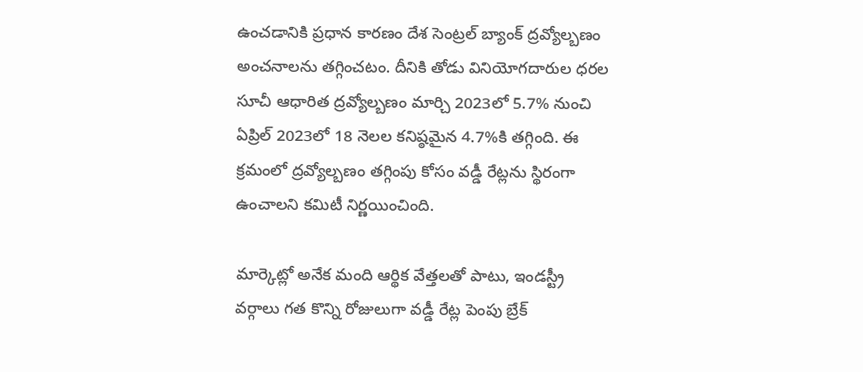ఉంచడానికి ప్రధాన కారణం దేశ సెంట్రల్ బ్యాంక్ ద్రవ్యోల్బణం అంచనాలను తగ్గించటం. దీనికి తోడు వినియోగదారుల ధరల సూచీ ఆధారిత ద్రవ్యోల్బణం మార్చి 2023లో 5.7% నుంచి ఏప్రిల్ 2023లో 18 నెలల కనిష్ఠమైన 4.7%కి తగ్గింది. ఈ క్రమంలో ద్రవ్యోల్బణం తగ్గింపు కోసం వడ్డీ రేట్లను స్థిరంగా ఉంచాలని కమిటీ నిర్ణయించింది.

మార్కెట్లో అనేక మంది ఆర్థిక వేత్తలతో పాటు, ఇండస్ట్రీ వర్గాలు గత కొన్ని రోజులుగా వడ్డీ రేట్ల పెంపు బ్రేక్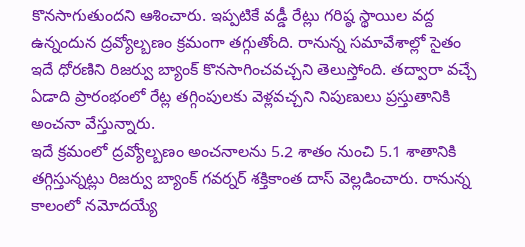కొనసాగుతుందని ఆశించారు. ఇప్పటికే వడ్డీ రేట్లు గరిష్ఠ స్థాయిల వద్ద ఉన్నందున ద్రవ్యోల్బణం క్రమంగా తగ్గుతోంది. రానున్న సమావేశాల్లో సైతం ఇదే ధోరణిని రిజర్వు బ్యాంక్ కొనసాగించవచ్చని తెలుస్తోంది. తద్వారా వచ్చే ఏడాది ప్రారంభంలో రేట్ల తగ్గింపులకు వెళ్లవచ్చని నిపుణులు ప్రస్తుతానికి అంచనా వేస్తున్నారు.
ఇదే క్రమంలో ద్రవ్యోల్బణం అంచనాలను 5.2 శాతం నుంచి 5.1 శాతానికి తగ్గిస్తున్నట్లు రిజర్వు బ్యాంక్ గవర్నర్ శక్తికాంత దాస్ వెల్లడించారు. రానున్న కాలంలో నమోదయ్యే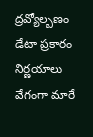ద్రవ్యోల్బణం డేటా ప్రకారం నిర్ణయాలు వేగంగా మారే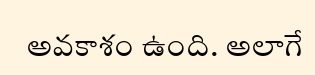అవకాశం ఉంది. అలాగే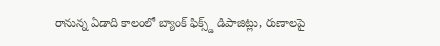రానున్న ఏడాది కాలంలో బ్యాంక్ ఫిక్స్డ్ డిపాజిట్లు, రుణాలపై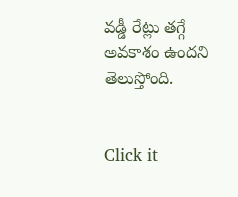వడ్డీ రేట్లు తగ్గే అవకాశం ఉందని తెలుస్తోంది.


Click it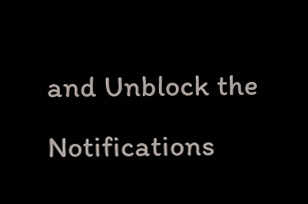and Unblock the Notifications